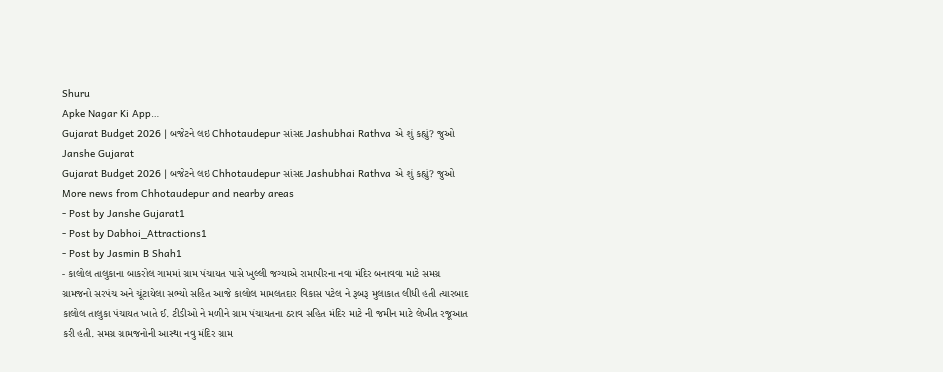Shuru
Apke Nagar Ki App…
Gujarat Budget 2026 | બજેટને લઇ Chhotaudepur સાંસદ Jashubhai Rathva એ શું કહ્યું? જુઓ
Janshe Gujarat
Gujarat Budget 2026 | બજેટને લઇ Chhotaudepur સાંસદ Jashubhai Rathva એ શું કહ્યું? જુઓ
More news from Chhotaudepur and nearby areas
- Post by Janshe Gujarat1
- Post by Dabhoi_Attractions1
- Post by Jasmin B Shah1
- કાલોલ તાલુકાના બાકરોલ ગામમાં ગ્રામ પંચાયત પાસે ખુલ્લી જગ્યાએ રામાપીરના નવા મંદિર બનાવવા માટે સમગ્ર ગ્રામજનો સરપંચ અને ચૂંટાયેલા સભ્યો સહિત આજે કાલોલ મામલતદાર વિકાસ પટેલ ને રૂબરૂ મુલાકાત લીધી હતી ત્યારબાદ કાલોલ તાલુકા પંચાયત ખાતે ઈ. ટીડીઓ ને મળીને ગ્રામ પંચાયતના ઠરાવ સહિત મંદિર માટે ની જમીન માટે લેખીત રજૂઆત કરી હતી. સમગ્ર ગ્રામજનોની આસ્થા નવુ મંદિર ગ્રામ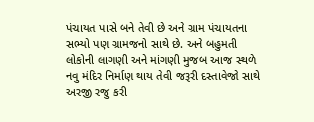પંચાયત પાસે બને તેવી છે અને ગ્રામ પંચાયતના સભ્યો પણ ગ્રામજનો સાથે છે. અને બહુમતી લોકોની લાગણી અને માંગણી મુજબ આજ સ્થળે નવુ મંદિર નિર્માણ થાય તેવી જરૂરી દસ્તાવેજો સાથે અરજી રજુ કરી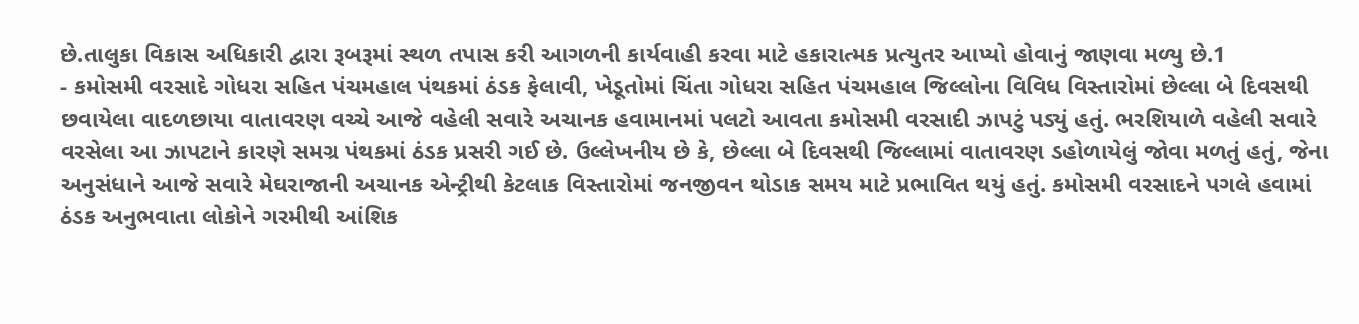છે.તાલુકા વિકાસ અધિકારી દ્વારા રૂબરૂમાં સ્થળ તપાસ કરી આગળની કાર્યવાહી કરવા માટે હકારાત્મક પ્રત્યુતર આપ્યો હોવાનું જાણવા મળ્યુ છે.1
- કમોસમી વરસાદે ગોધરા સહિત પંચમહાલ પંથકમાં ઠંડક ફેલાવી, ખેડૂતોમાં ચિંતા ગોધરા સહિત પંચમહાલ જિલ્લોના વિવિધ વિસ્તારોમાં છેલ્લા બે દિવસથી છવાયેલા વાદળછાયા વાતાવરણ વચ્ચે આજે વહેલી સવારે અચાનક હવામાનમાં પલટો આવતા કમોસમી વરસાદી ઝાપટું પડ્યું હતું. ભરશિયાળે વહેલી સવારે વરસેલા આ ઝાપટાને કારણે સમગ્ર પંથકમાં ઠંડક પ્રસરી ગઈ છે. ઉલ્લેખનીય છે કે, છેલ્લા બે દિવસથી જિલ્લામાં વાતાવરણ ડહોળાયેલું જોવા મળતું હતું, જેના અનુસંધાને આજે સવારે મેઘરાજાની અચાનક એન્ટ્રીથી કેટલાક વિસ્તારોમાં જનજીવન થોડાક સમય માટે પ્રભાવિત થયું હતું. કમોસમી વરસાદને પગલે હવામાં ઠંડક અનુભવાતા લોકોને ગરમીથી આંશિક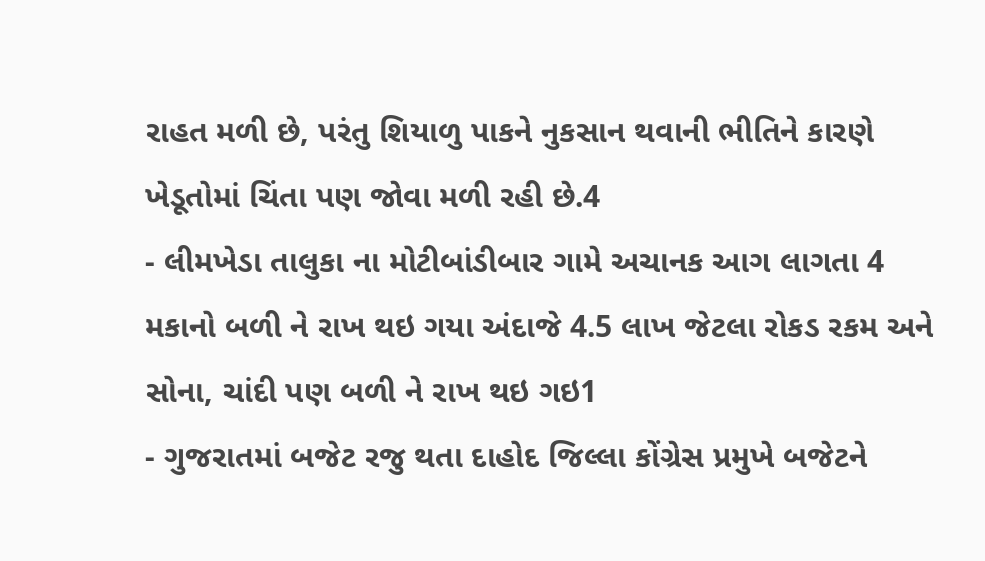રાહત મળી છે, પરંતુ શિયાળુ પાકને નુકસાન થવાની ભીતિને કારણે ખેડૂતોમાં ચિંતા પણ જોવા મળી રહી છે.4
- લીમખેડા તાલુકા ના મોટીબાંડીબાર ગામે અચાનક આગ લાગતા 4 મકાનો બળી ને રાખ થઇ ગયા અંદાજે 4.5 લાખ જેટલા રોકડ રકમ અને સોના, ચાંદી પણ બળી ને રાખ થઇ ગઇ1
- ગુજરાતમાં બજેટ રજુ થતા દાહોદ જિલ્લા કોંગ્રેસ પ્રમુખે બજેટને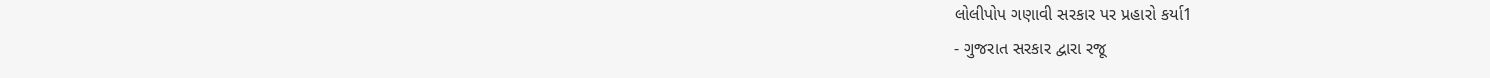લોલીપોપ ગણાવી સરકાર પર પ્રહારો કર્યા1
- ગુજરાત સરકાર દ્વારા રજૂ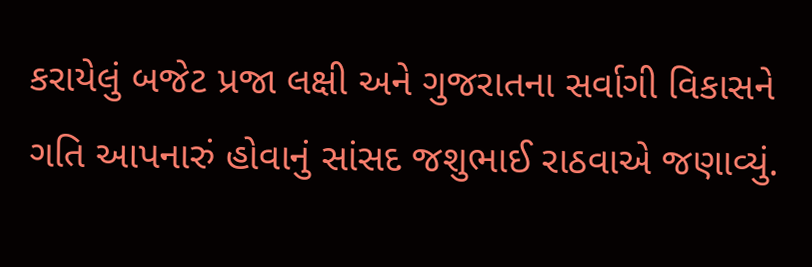કરાયેલું બજેટ પ્રજા લક્ષી અને ગુજરાતના સર્વાગી વિકાસને ગતિ આપનારું હોવાનું સાંસદ જશુભાઈ રાઠવાએ જણાવ્યું.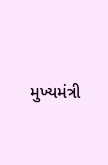મુખ્યમંત્રી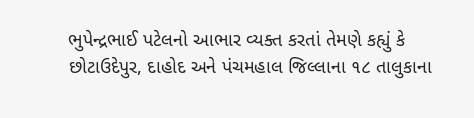ભુપેન્દ્રભાઈ પટેલનો આભાર વ્યક્ત કરતાં તેમણે કહ્યું કે છોટાઉદેપુર, દાહોદ અને પંચમહાલ જિલ્લાના ૧૮ તાલુકાના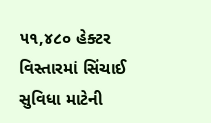૫૧,૪૮૦ હેક્ટર વિસ્તારમાં સિંચાઈ સુવિધા માટેની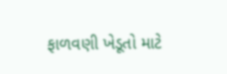ફાળવણી ખેડૂતો માટે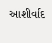આશીર્વાદ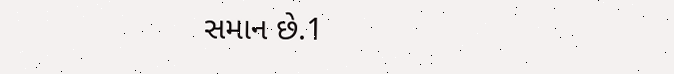સમાન છે.1